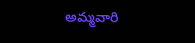అమ్మవారి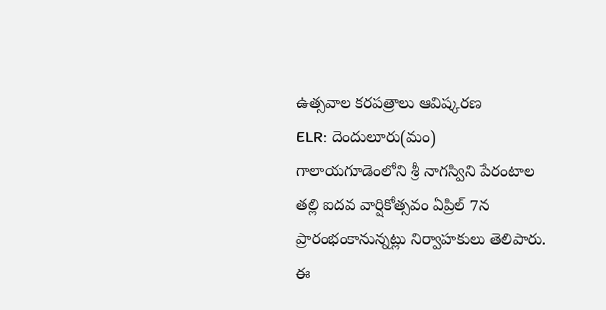ఉత్సవాల కరపత్రాలు ఆవిష్కరణ
ELR: దెందులూరు(మం) గాలాయగూడెంలోని శ్రీ నాగస్విని పేరంటాల తల్లి ఐదవ వార్షికోత్సవం ఏప్రిల్ 7న ప్రారంభంకానున్నట్లు నిర్వాహకులు తెలిపారు. ఈ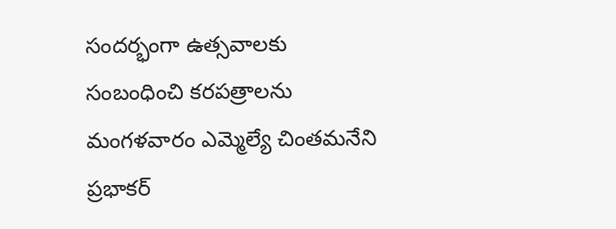సందర్భంగా ఉత్సవాలకు సంబంధించి కరపత్రాలను మంగళవారం ఎమ్మెల్యే చింతమనేని ప్రభాకర్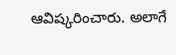ఆవిష్కరించారు. అలాగే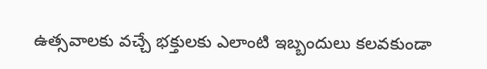ఉత్సవాలకు వచ్చే భక్తులకు ఎలాంటి ఇబ్బందులు కలవకుండా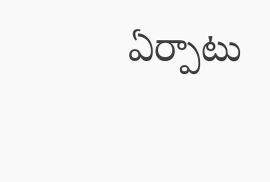ఏర్పాటు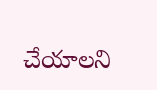చేయాలని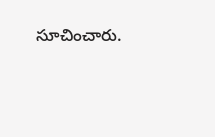సూచించారు.